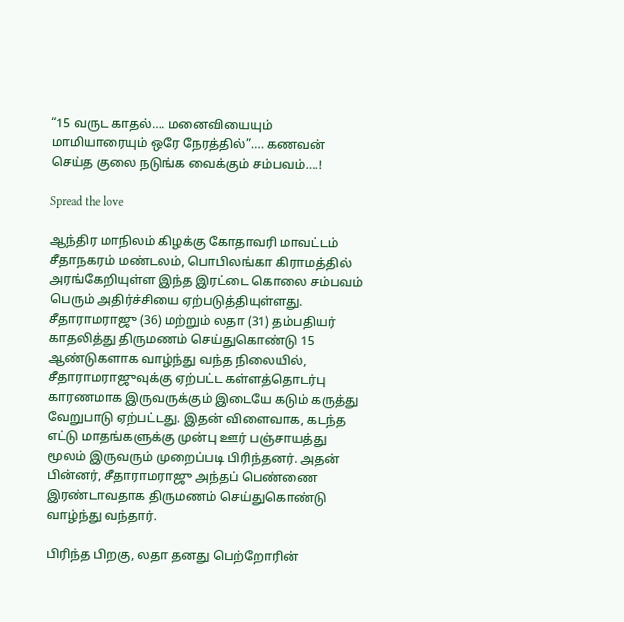“15 வருட காதல்…. மனைவியையும் மாமியாரையும் ஒரே நேரத்தில்”…. கணவன் செய்த குலை நடுங்க வைக்கும் சம்பவம்….!

Spread the love

ஆந்திர மாநிலம் கிழக்கு கோதாவரி மாவட்டம் சீதாநகரம் மண்டலம், பொபிலங்கா கிராமத்தில் அரங்கேறியுள்ள இந்த இரட்டை கொலை சம்பவம் பெரும் அதிர்ச்சியை ஏற்படுத்தியுள்ளது. சீதாராமராஜு (36) மற்றும் லதா (31) தம்பதியர் காதலித்து திருமணம் செய்துகொண்டு 15 ஆண்டுகளாக வாழ்ந்து வந்த நிலையில், சீதாராமராஜுவுக்கு ஏற்பட்ட கள்ளத்தொடர்பு காரணமாக இருவருக்கும் இடையே கடும் கருத்து வேறுபாடு ஏற்பட்டது. இதன் விளைவாக, கடந்த எட்டு மாதங்களுக்கு முன்பு ஊர் பஞ்சாயத்து மூலம் இருவரும் முறைப்படி பிரிந்தனர். அதன் பின்னர், சீதாராமராஜு அந்தப் பெண்ணை இரண்டாவதாக திருமணம் செய்துகொண்டு வாழ்ந்து வந்தார்.

பிரிந்த பிறகு, லதா தனது பெற்றோரின்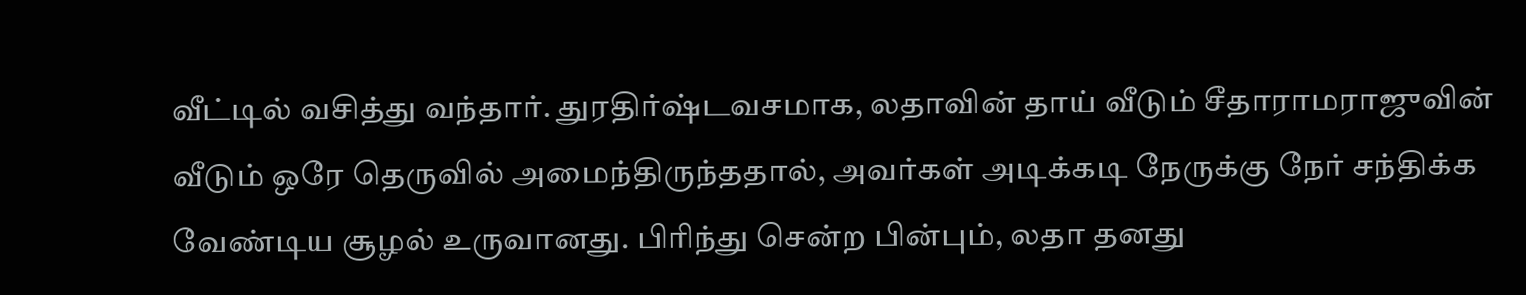வீட்டில் வசித்து வந்தார். துரதிர்ஷ்டவசமாக, லதாவின் தாய் வீடும் சீதாராமராஜுவின் வீடும் ஒரே தெருவில் அமைந்திருந்ததால், அவர்கள் அடிக்கடி நேருக்கு நேர் சந்திக்க வேண்டிய சூழல் உருவானது. பிரிந்து சென்ற பின்பும், லதா தனது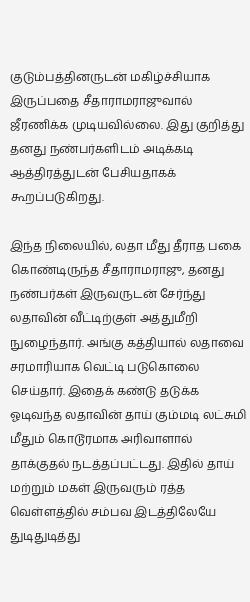குடும்பத்தினருடன் மகிழ்ச்சியாக இருப்பதை சீதாராமராஜுவால் ஜீரணிக்க முடியவில்லை. இது குறித்து தனது நண்பர்களிடம் அடிக்கடி ஆத்திரத்துடன் பேசியதாகக் கூறப்படுகிறது.

இந்த நிலையில், லதா மீது தீராத பகை கொண்டிருந்த சீதாராமராஜு, தனது நண்பர்கள் இருவருடன் சேர்ந்து லதாவின் வீட்டிற்குள் அத்துமீறி நுழைந்தார். அங்கு கத்தியால் லதாவை சரமாரியாக வெட்டி படுகொலை செய்தார். இதைக் கண்டு தடுக்க ஓடிவந்த லதாவின் தாய் கும்மடி லட்சுமி மீதும் கொடூரமாக அரிவாளால் தாக்குதல் நடத்தப்பட்டது. இதில் தாய் மற்றும் மகள் இருவரும் ரத்த வெள்ளத்தில் சம்பவ இடத்திலேயே துடிதுடித்து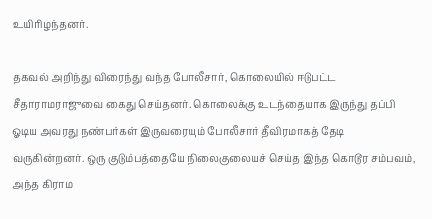உயிரிழந்தனர்.

தகவல் அறிந்து விரைந்து வந்த போலீசார், கொலையில் ஈடுபட்ட சீதாராமராஜுவை கைது செய்தனர். கொலைக்கு உடந்தையாக இருந்து தப்பி ஓடிய அவரது நண்பர்கள் இருவரையும் போலீசார் தீவிரமாகத் தேடி வருகின்றனர். ஒரு குடும்பத்தையே நிலைகுலையச் செய்த இந்த கொடூர சம்பவம், அந்த கிராம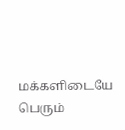மக்களிடையே பெரும்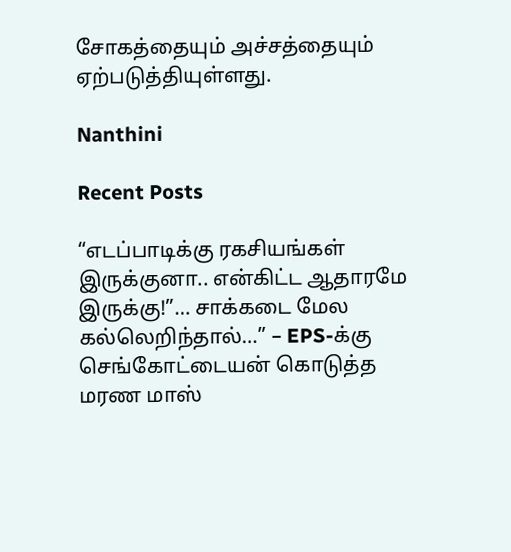சோகத்தையும் அச்சத்தையும் ஏற்படுத்தியுள்ளது.

Nanthini

Recent Posts

“எடப்பாடிக்கு ரகசியங்கள் இருக்குனா.. என்கிட்ட ஆதாரமே இருக்கு!”… சாக்கடை மேல கல்லெறிந்தால்…” – EPS-க்கு செங்கோட்டையன் கொடுத்த மரண மாஸ்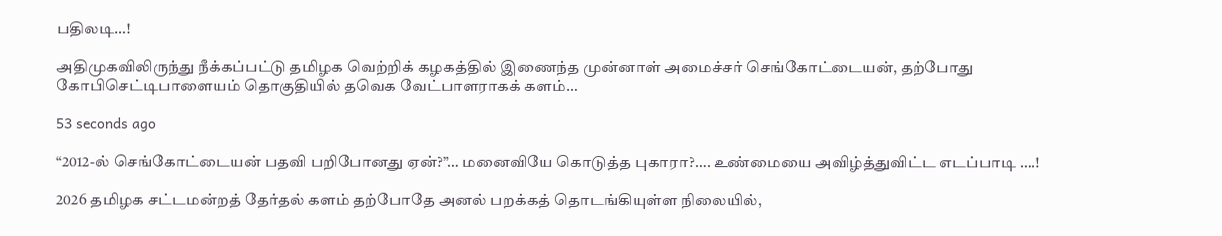பதிலடி…!

அதிமுகவிலிருந்து நீக்கப்பட்டு தமிழக வெற்றிக் கழகத்தில் இணைந்த முன்னாள் அமைச்சர் செங்கோட்டையன், தற்போது கோபிசெட்டிபாளையம் தொகுதியில் தவெக வேட்பாளராகக் களம்…

53 seconds ago

“2012-ல் செங்கோட்டையன் பதவி பறிபோனது ஏன்?”… மனைவியே கொடுத்த புகாரா?…. உண்மையை அவிழ்த்துவிட்ட எடப்பாடி ….!

2026 தமிழக சட்டமன்றத் தேர்தல் களம் தற்போதே அனல் பறக்கத் தொடங்கியுள்ள நிலையில்,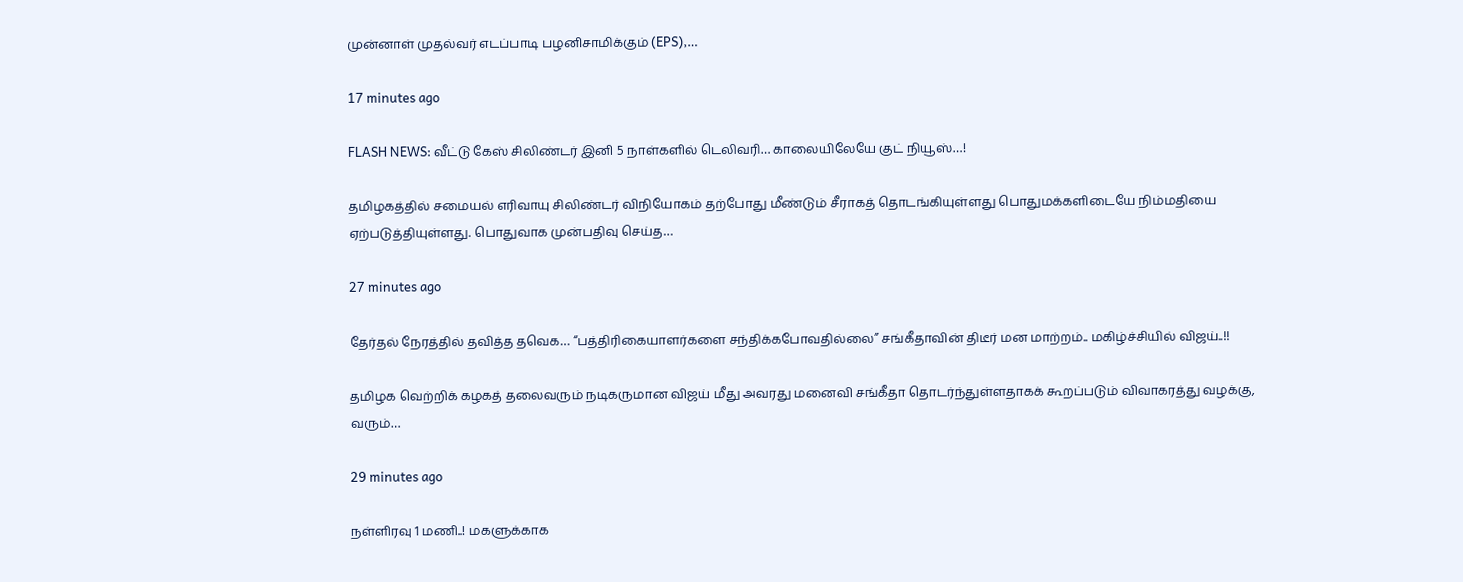முன்னாள் முதல்வர் எடப்பாடி பழனிசாமிக்கும் (EPS),…

17 minutes ago

FLASH NEWS: வீட்டு கேஸ் சிலிண்டர் இனி 5 நாள்களில் டெலிவரி… காலையிலேயே குட் நியூஸ்…!

தமிழகத்தில் சமையல் எரிவாயு சிலிண்டர் விநியோகம் தற்போது மீண்டும் சீராகத் தொடங்கியுள்ளது பொதுமக்களிடையே நிம்மதியை ஏற்படுத்தியுள்ளது. பொதுவாக முன்பதிவு செய்த…

27 minutes ago

தேர்தல் நேரத்தில் தவித்த தவெக… “பத்திரிகையாளர்களை சந்திக்கபோவதில்லை” சங்கீதாவின் திடீர் மன மாற்றம்.. மகிழ்ச்சியில் விஜய்..!!

தமிழக வெற்றிக் கழகத் தலைவரும் நடிகருமான விஜய் மீது அவரது மனைவி சங்கீதா தொடர்ந்துள்ளதாகக் கூறப்படும் விவாகரத்து வழக்கு, வரும்…

29 minutes ago

நள்ளிரவு 1 மணி..! மகளுக்காக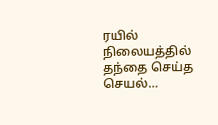ரயில் நிலையத்தில் தந்தை செய்த செயல்…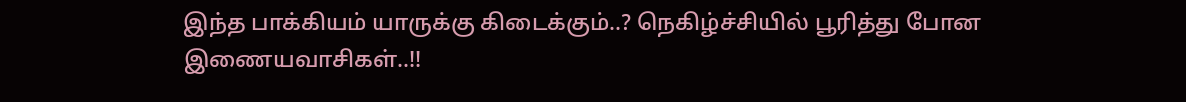இந்த பாக்கியம் யாருக்கு கிடைக்கும்..? நெகிழ்ச்சியில் பூரித்து போன இணையவாசிகள்..!!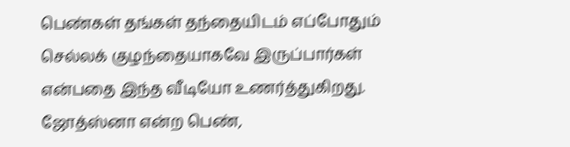பெண்கள் தங்கள் தந்தையிடம் எப்போதும் செல்லக் குழந்தையாகவே இருப்பார்கள் என்பதை இந்த வீடியோ உணர்த்துகிறது. ஜோத்ஸ்னா என்ற பெண்,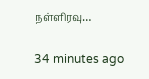நள்ளிரவு…

34 minutes ago